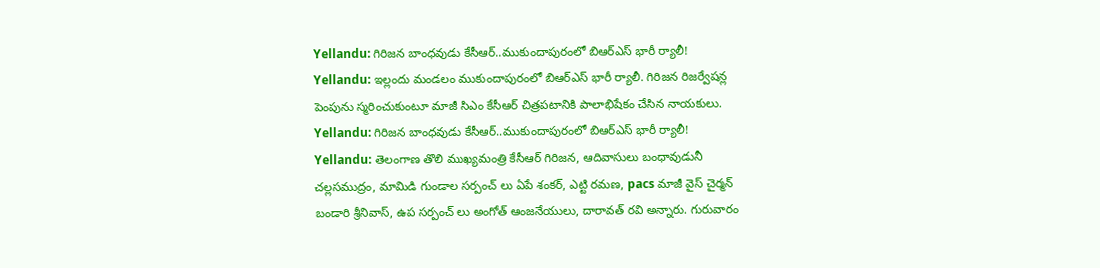Yellandu: గిరిజన బాంధవుడు కేసీఆర్..ముకుందాపురంలో బిఆర్ఎస్ భారీ ర్యాలీ!
Yellandu: ఇల్లందు మండలం ముకుందాపురంలో బిఆర్ఎస్ భారీ ర్యాలీ. గిరిజన రిజర్వేషన్ల పెంపును స్మరించుకుంటూ మాజీ సిఎం కేసీఆర్ చిత్రపటానికి పాలాభిషేకం చేసిన నాయకులు.
Yellandu: గిరిజన బాంధవుడు కేసీఆర్..ముకుందాపురంలో బిఆర్ఎస్ భారీ ర్యాలీ!
Yellandu: తెలంగాణ తొలి ముఖ్యమంత్రి కేసీఆర్ గిరిజన, ఆదివాసులు బంధావుడునీ చల్లసముద్రం, మామిడి గుండాల సర్పంచ్ లు ఏపే శంకర్, ఎట్టి రమణ, pacs మాజీ వైస్ చైర్మన్ బండారి శ్రీనివాస్, ఉప సర్పంచ్ లు అంగోత్ ఆంజనేయులు, దారావత్ రవి అన్నారు. గురువారం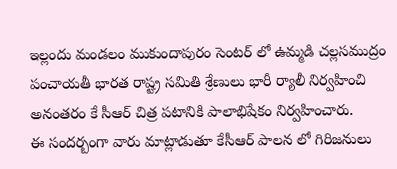ఇల్లందు మండలం ముకుందాపురం సెంటర్ లో ఉమ్మడి చల్లసముద్రం పంచాయతీ భారత రాష్ట్ర సమితి శ్రేణులు భారీ ర్యాలీ నిర్వహించి అనంతరం కే సీఆర్ చిత్ర పటానికి పాలాభిషేకం నిర్వహించారు.
ఈ సందర్బంగా వారు మాట్లాడుతూ కేసీఆర్ పాలన లో గిరిజనులు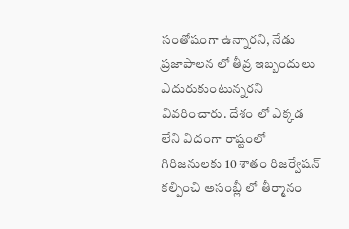సంతోషంగా ఉన్నారని, నేడు ప్రజాపాలన లో తీవ్ర ఇబ్బందులు ఎదురుకుంటున్నరని వివరించారు. దేశం లో ఎక్కడ లేని విదంగా రాష్టంలో గిరిజనులకు 10 శాతం రిజర్వేషన్ కల్పించి అసంబ్లీ లో తీర్మానం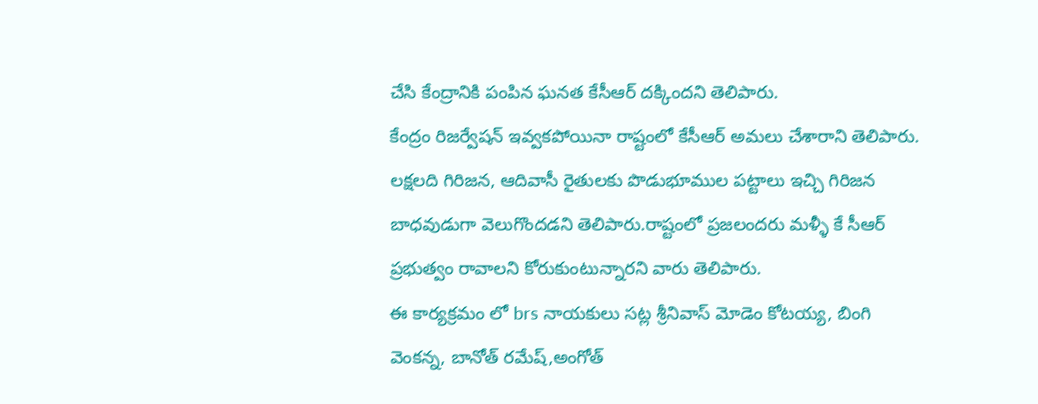చేసి కేంద్రానికి పంపిన ఘనత కేసీఆర్ దక్కిందని తెలిపారు.
కేంద్రం రిజర్వేషన్ ఇవ్వకపోయినా రాష్టంలో కేసీఆర్ అమలు చేశారాని తెలిపారు. లక్షలది గిరిజన, ఆదివాసీ రైతులకు పొడుభూముల పట్టాలు ఇచ్చి గిరిజన బాధవుడుగా వెలుగొందడని తెలిపారు.రాష్టంలో ప్రజలందరు మళ్ళీ కే సీఆర్ ప్రభుత్వం రావాలని కోరుకుంటున్నారని వారు తెలిపారు.
ఈ కార్యక్రమం లో brs నాయకులు సట్ల శ్రీనివాస్ మోడెం కోటయ్య, బింగి వెంకన్న, బానోత్ రమేష్,అంగోత్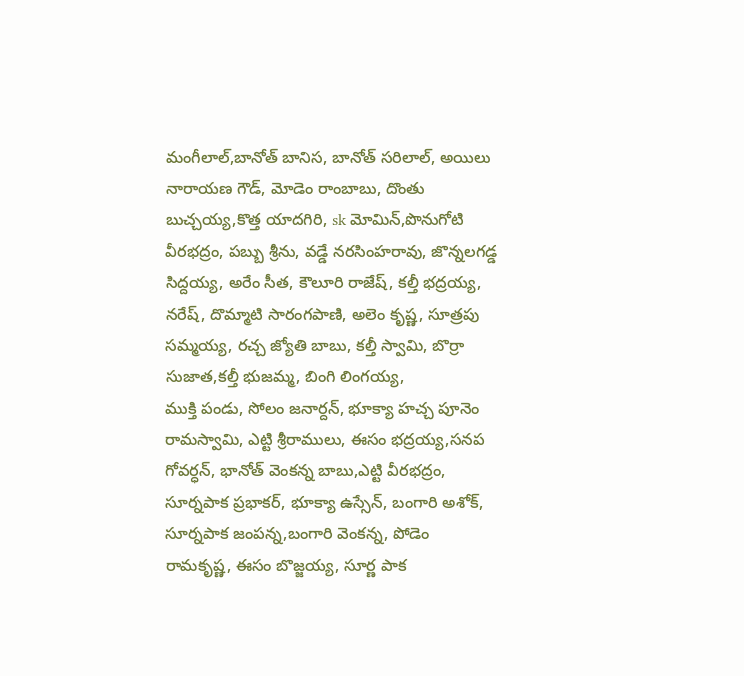మంగీలాల్,బానోత్ బానిస, బానోత్ సరిలాల్, అయిలు నారాయణ గౌడ్, మోడెం రాంబాబు, దొంతు బుచ్చయ్య,కొత్త యాదగిరి, sk మోమిన్,పొనుగోటి వీరభద్రం, పబ్బు శ్రీను, వడ్డే నరసింహరావు, జొన్నలగడ్డ సిద్దయ్య, అరేం సీత, కౌలూరి రాజేష్, కల్తీ భద్రయ్య, నరేష్, దొమ్మాటి సారంగపాణి, అలెం కృష్ణ, సూత్రపు సమ్మయ్య, రచ్చ జ్యోతి బాబు, కల్తీ స్వామి, బొర్రా సుజాత,కల్తీ భుజమ్మ, బింగి లింగయ్య,
ముక్తి పండు, సోలం జనార్దన్, భూక్యా హచ్చ పూనెం రామస్వామి, ఎట్టి శ్రీరాములు, ఈసం భద్రయ్య,సనప గోవర్ధన్, భానోత్ వెంకన్న బాబు,ఎట్టి వీరభద్రం, సూర్నపాక ప్రభాకర్, భూక్యా ఉస్సేన్, బంగారి అశోక్, సూర్నపాక జంపన్న,బంగారి వెంకన్న, పోడెం రామకృష్ణ, ఈసం బొజ్జయ్య, సూర్ణ పాక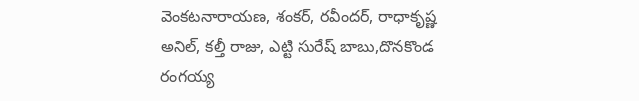వెంకటనారాయణ, శంకర్, రవీందర్, రాధాకృష్ణ అనిల్, కల్తీ రాజు, ఎట్టి సురేష్ బాబు,దొనకొండ రంగయ్య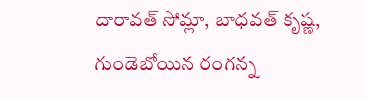దారావత్ సోమ్లా, బాధవత్ కృష్ణ, గుండెబోయిన రంగన్న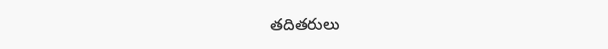తదితరులు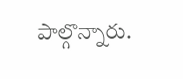పాల్గొన్నారు.